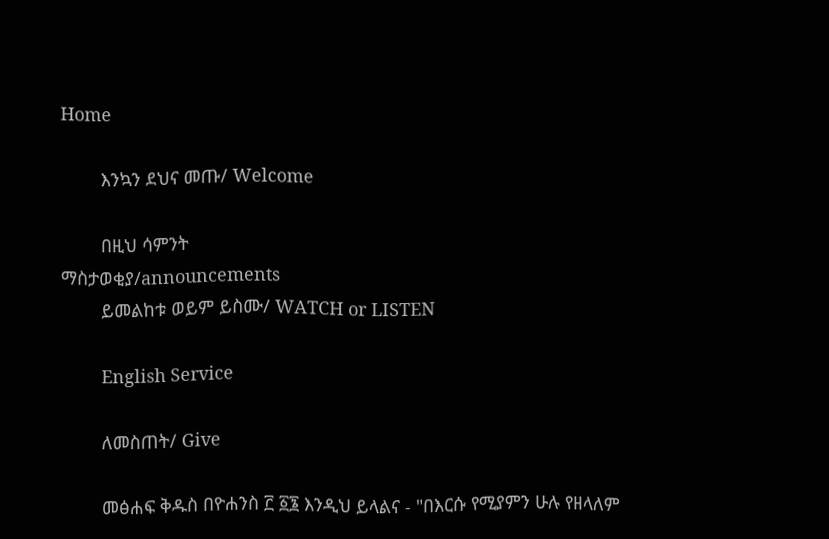Home

        እንኳን ደህና መጡ/ Welcome

        በዚህ ሳምንት
ማስታወቂያ/announcements
        ይመልከቱ ወይም ይስሙ/ WATCH or LISTEN

        English Service

        ለመስጠት/ Give

        መፅሐፍ ቅዱስ በዮሐንስ ፫ ፩፮ እንዲህ ይላልና - "በእርሱ የሚያምን ሁሉ የዘላለም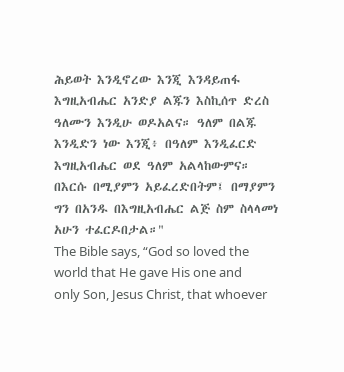ሕይወት እንዲኖረው እንጂ እንዳይጠፋ እግዚአብሔር አንድያ ልጁን እስኪሰጥ ድረስ ዓለሙን እንዲሁ ወዶአልና። ዓለም በልጁ እንዲድን ነው እንጂ፥ በዓለም እንዲፈርድ እግዚአብሔር ወደ ዓለም አልላከውምና። በእርሱ በሚያምን አይፈረድበትም፤ በማያምን ግን በአንዱ በእግዚአብሔር ልጅ ስም ስላላመነ አሁን ተፈርዶበታል።"
The Bible says, “God so loved the world that He gave His one and only Son, Jesus Christ, that whoever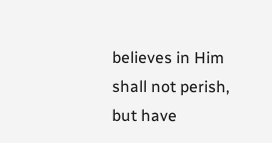believes in Him shall not perish, but have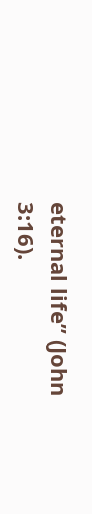eternal life” (John 3:16).